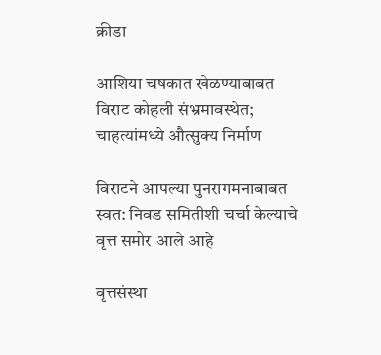क्रीडा

आशिया चषकात खेळण्याबाबत विराट कोहली संभ्रमावस्थेत; चाहत्यांमध्ये औत्सुक्य निर्माण

विराटने आपल्या पुनरागमनाबाबत स्वत: निवड समितीशी चर्चा केल्याचे वृत्त समोर आले आहे

वृत्तसंस्था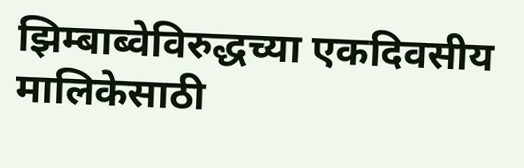झिम्बाब्वेविरुद्धच्या एकदिवसीय मालिकेसाठी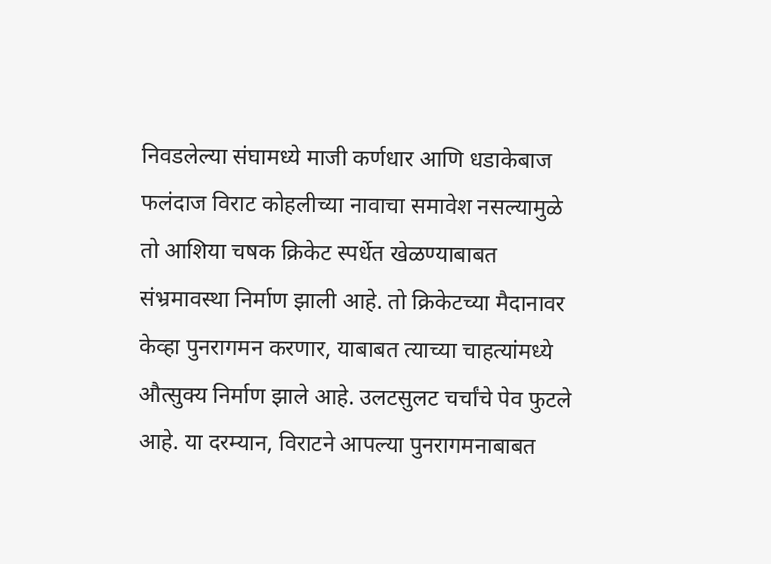निवडलेल्या संघामध्ये माजी कर्णधार आणि धडाकेबाज फलंदाज विराट कोहलीच्या नावाचा समावेश नसल्यामुळे तो आशिया चषक क्रिकेट स्पर्धेत खेळण्याबाबत संभ्रमावस्था निर्माण झाली आहे. तो क्रिकेटच्या मैदानावर केव्हा पुनरागमन करणार, याबाबत त्याच्या चाहत्यांमध्ये औत्सुक्य निर्माण झाले आहे. उलटसुलट चर्चांचे पेव फुटले आहे. या दरम्यान, विराटने आपल्या पुनरागमनाबाबत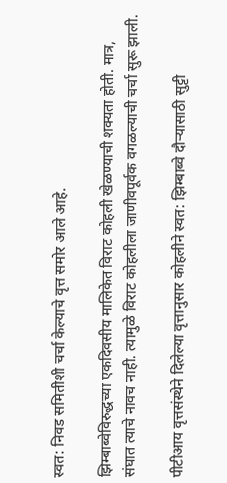स्वत: निवड समितीशी चर्चा केल्याचे वृत्त समोर आले आहे.

झिम्बाब्वेविरुद्धच्या एकदिवसीय मालिकेत विराट कोहली खेळण्याची शक्यता होती. मात्र, संघात त्याचे नावच नाही. त्यामुळे विराट कोहलीला जाणीवपूर्वक वगळल्याची चर्चा सुरू झाली.

पीटीआय वृत्तसंस्थेने दिलेल्या वृत्तानुसार कोहलीने स्वत: झिम्बाब्वे दौऱ्यासाठी सुट्टी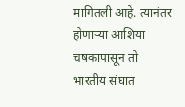मागितली आहे. त्यानंतर होणाऱ्या आशिया चषकापासून तो भारतीय संघात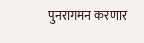पुनरागमन करणार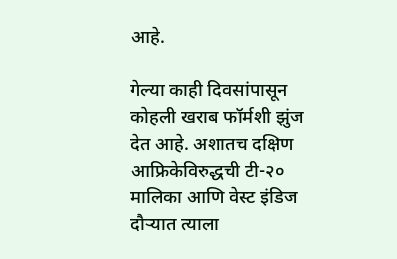आहे.

गेल्या काही दिवसांपासून कोहली खराब फॉर्मशी झुंज देत आहे. अशातच दक्षिण आफ्रिकेविरुद्धची टी-२० मालिका आणि वेस्ट इंडिज दौऱ्यात त्याला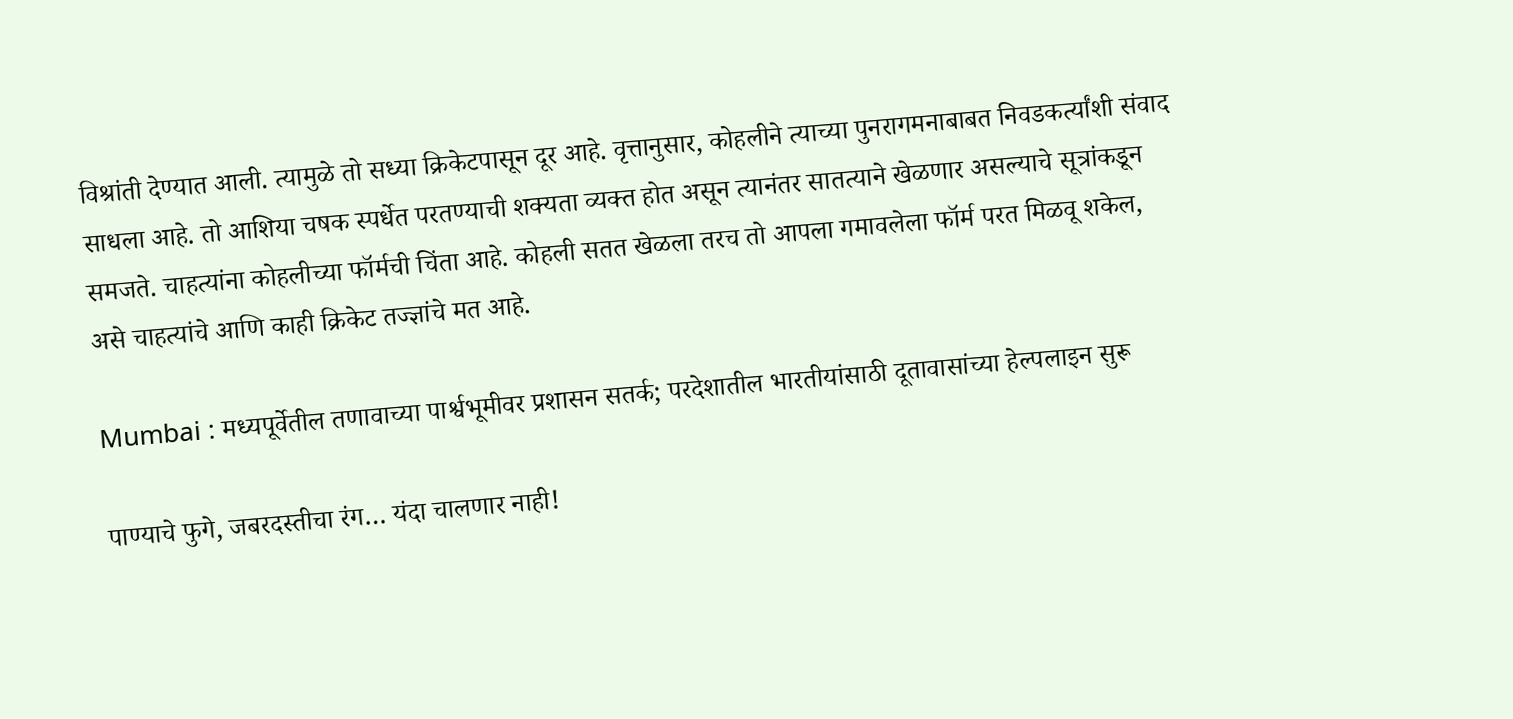विश्रांती देण्यात आली. त्यामुळे तो सध्या क्रिकेटपासून दूर आहे. वृत्तानुसार, कोहलीने त्याच्या पुनरागमनाबाबत निवडकर्त्यांशी संवाद साधला आहे. तो आशिया चषक स्पर्धेत परतण्याची शक्यता व्यक्त होत असून त्यानंतर सातत्याने खेळणार असल्याचे सूत्रांकडून समजते. चाहत्यांना कोहलीच्या फॉर्मची चिंता आहे. कोहली सतत खेळला तरच तो आपला गमावलेला फॉर्म परत मिळवू शकेल, असे चाहत्यांचे आणि काही क्रिकेट तज्ज्ञांचे मत आहे.

Mumbai : मध्यपूर्वेतील तणावाच्या पार्श्वभूमीवर प्रशासन सतर्क; परदेशातील भारतीयांसाठी दूतावासांच्या हेल्पलाइन सुरू

पाण्याचे फुगे, जबरदस्तीचा रंग… यंदा चालणार नाही!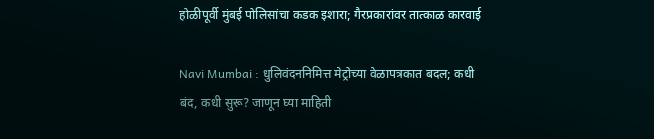होळीपूर्वी मुंबई पोलिसांचा कडक इशारा; गैरप्रकारांवर तात्काळ कारवाई

Navi Mumbai : धुलिवंदननिमित्त मेट्रोच्या वेळापत्रकात बदल; कधी बंद, कधी सुरू? जाणून घ्या माहिती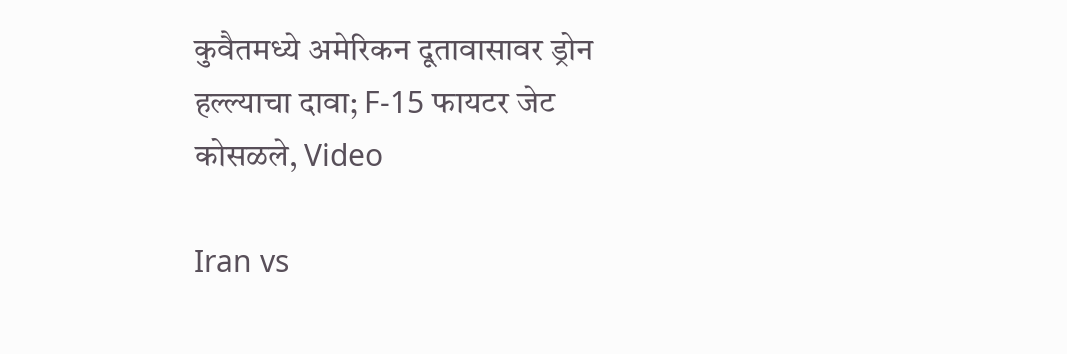कुवैतमध्ये अमेरिकन दूतावासावर ड्रोन हल्ल्याचा दावा; F-15 फायटर जेट कोसळले, Video

Iran vs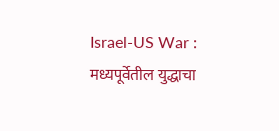Israel-US War : मध्यपूर्वेतील युद्धाचा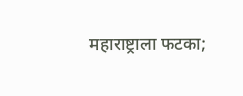महाराष्ट्राला फटका;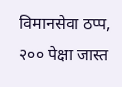विमानसेवा ठप्प, २०० पेक्षा जास्त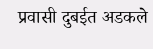प्रवासी दुबईत अडकले